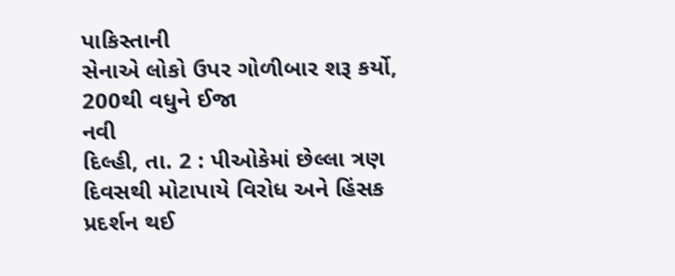પાકિસ્તાની
સેનાએ લોકો ઉપર ગોળીબાર શરૂ કર્યો, 200થી વધુને ઈજા
નવી
દિલ્હી, તા. 2 : પીઓકેમાં છેલ્લા ત્રણ દિવસથી મોટાપાયે વિરોધ અને હિંસક પ્રદર્શન થઈ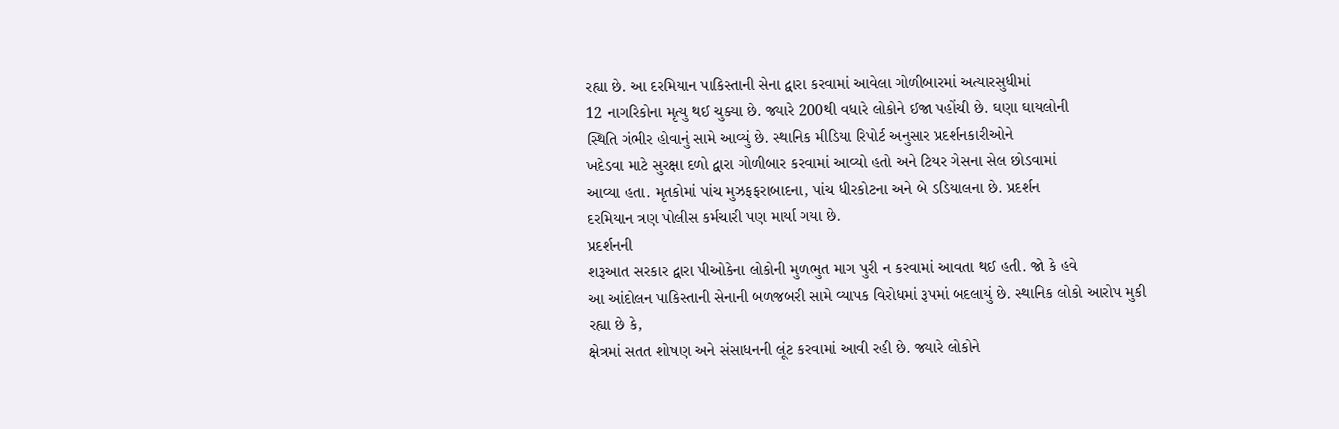રહ્યા છે. આ દરમિયાન પાકિસ્તાની સેના દ્વારા કરવામાં આવેલા ગોળીબારમાં અત્યારસુધીમાં
12 નાગરિકોના મૃત્યુ થઈ ચુક્યા છે. જ્યારે 200થી વધારે લોકોને ઈજા પહોંચી છે. ઘણા ઘાયલોની
સ્થિતિ ગંભીર હોવાનું સામે આવ્યું છે. સ્થાનિક મીડિયા રિપોર્ટ અનુસાર પ્રદર્શનકારીઓને
ખદેડવા માટે સુરક્ષા દળો દ્વારા ગોળીબાર કરવામાં આવ્યો હતો અને ટિયર ગેસના સેલ છોડવામાં
આવ્યા હતા. મૃતકોમાં પાંચ મુઝફફરાબાદના, પાંચ ધીરકોટના અને બે ડડિયાલના છે. પ્રદર્શન
દરમિયાન ત્રણ પોલીસ કર્મચારી પણ માર્યા ગયા છે.
પ્રદર્શનની
શરૂઆત સરકાર દ્વારા પીઓકેના લોકોની મુળભુત માગ પુરી ન કરવામાં આવતા થઈ હતી. જો કે હવે
આ આંદોલન પાકિસ્તાની સેનાની બળજબરી સામે વ્યાપક વિરોધમાં રૂપમાં બદલાયું છે. સ્થાનિક લોકો આરોપ મુકી રહ્યા છે કે,
ક્ષેત્રમાં સતત શોષણ અને સંસાધનની લૂંટ કરવામાં આવી રહી છે. જ્યારે લોકોને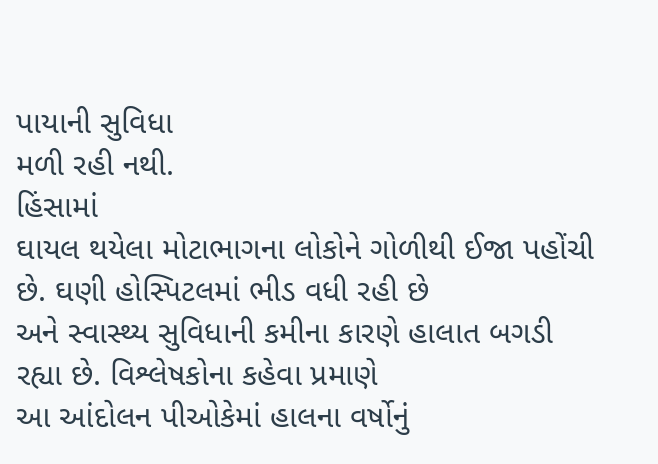પાયાની સુવિધા
મળી રહી નથી.
હિંસામાં
ઘાયલ થયેલા મોટાભાગના લોકોને ગોળીથી ઈજા પહોંચી છે. ઘણી હોસ્પિટલમાં ભીડ વધી રહી છે
અને સ્વાસ્થ્ય સુવિધાની કમીના કારણે હાલાત બગડી રહ્યા છે. વિશ્લેષકોના કહેવા પ્રમાણે
આ આંદોલન પીઓકેમાં હાલના વર્ષોનું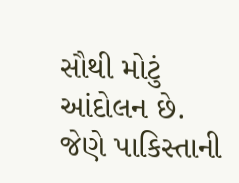સૌથી મોટું આંદોલન છે. જેણે પાકિસ્તાની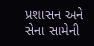પ્રશાસન અને
સેના સામેની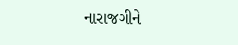નારાજગીને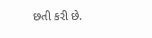છતી કરી છે.